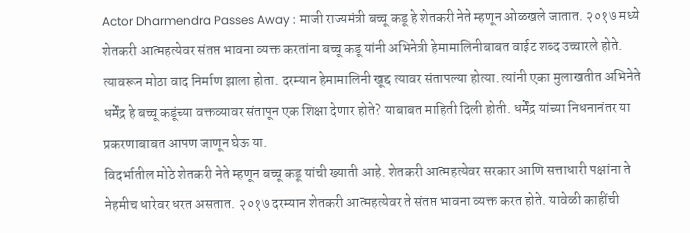Actor Dharmendra Passes Away : माजी राज्यमंत्री बच्चू कडू हे शेतकरी नेते म्हणून ओळखले जातात. २०१७ मध्ये शेतकरी आत्महत्येवर संतप्त भावना व्यक्त करतांना बच्चू कडू यांनी अभिनेत्री हेमामालिनीबाबत वाईट शब्द उच्चारले होते. त्यावरून मोठा वाद निर्माण झाला होता. दरम्यान हेमामालिनी खूद्द त्यावर संतापल्या होत्या. त्यांनी एका मुलाखतीत अभिनेते धर्मेंद्र हे बच्चू कडूंच्या वक्तव्यावर संतापून एक शिक्षा देणार होते? याबाबत माहिती दिली होती. धर्मेंद्र यांच्या निधनानंतर या प्रकरणाबाबत आपण जाणून घेऊ या.
विदर्भातील मोठे शेतकरी नेते म्हणून बच्चू कडू यांची ख्याती आहे. शेतकरी आत्महत्येवर सरकार आणि सत्ताधारी पक्षांना ते नेहमीच धारेवर धरत असतात. २०१७ दरम्यान शेतकरी आत्महत्येवर ते संतप्त भावना व्यक्त करत होते. यावेळी काहींची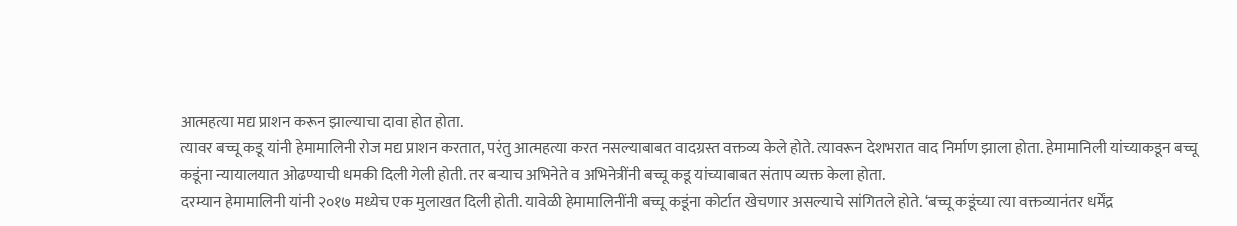आत्महत्या मद्य प्राशन करून झाल्याचा दावा होत होता.
त्यावर बच्चू कडू यांनी हेमामालिनी रोज मद्य प्राशन करतात, परंतु आत्महत्या करत नसल्याबाबत वादग्रस्त वक्तव्य केले होते. त्यावरून देशभरात वाद निर्माण झाला होता. हेमामानिली यांच्याकडून बच्चू कडूंना न्यायालयात ओढण्याची धमकी दिली गेली होती. तर बऱ्याच अभिनेते व अभिनेत्रींनी बच्चू कडू यांच्याबाबत संताप व्यक्त केला होता.
दरम्यान हेमामालिनी यांनी २०१७ मध्येच एक मुलाखत दिली होती. यावेळी हेमामालिनींनी बच्चू कडूंना कोर्टात खेचणार असल्याचे सांगितले होते. ‘बच्चू कडूंच्या त्या वक्तव्यानंतर धर्मेंद्र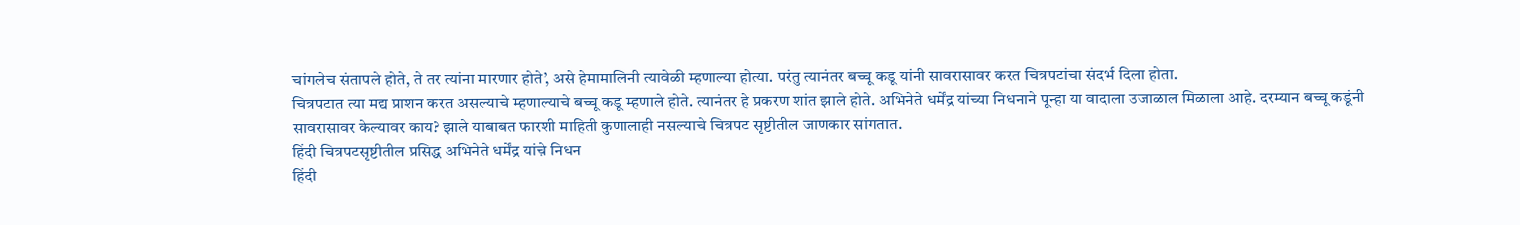चांगलेच संतापले होते, ते तर त्यांना मारणार होते’, असे हेमामालिनी त्यावेळी म्हणाल्या होत्या. परंतु त्यानंतर बच्चू कडू यांनी सावरासावर करत चित्रपटांचा संदर्भ दिला होता.
चित्रपटात त्या मद्य प्राशन करत असल्याचे म्हणाल्याचे बच्चू कडू म्हणाले होते. त्यानंतर हे प्रकरण शांत झाले होते. अभिनेते धर्मेंद्र यांच्या निधनाने पून्हा या वादाला उजाळाल मिळाला आहे. दरम्यान बच्चू कडूंनी सावरासावर केल्यावर काय? झाले याबाबत फारशी माहिती कुणालाही नसल्याचे चित्रपट सृष्टीतील जाणकार सांगतात.
हिंदी चित्रपटसृष्टीतील प्रसिद्ध अभिनेते धर्मेंद्र यांच़े निधन
हिंदी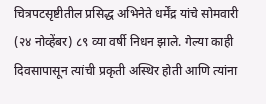चित्रपटसृष्टीतील प्रसिद्ध अभिनेते धर्मेंद्र यांचे सोमवारी (२४ नोव्हेंबर) ८९ व्या वर्षी निधन झाले. गेल्या काही दिवसापासून त्यांची प्रकृती अस्थिर होती आणि त्यांना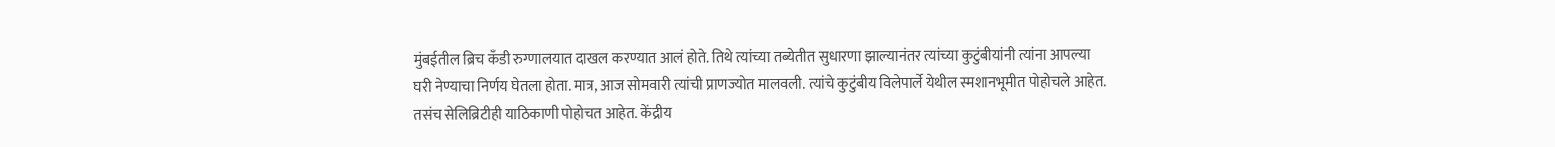मुंबईतील ब्रिच कँडी रुग्णालयात दाखल करण्यात आलं होते. तिथे त्यांच्या तब्येतीत सुधारणा झाल्यानंतर त्यांच्या कुटुंबीयांनी त्यांना आपल्या घरी नेण्याचा निर्णय घेतला होता. मात्र, आज सोमवारी त्यांची प्राणज्योत मालवली. त्यांचे कुटुंबीय विलेपार्ले येथील स्मशानभूमीत पोहोचले आहेत. तसंच सेलिब्रिटीही याठिकाणी पोहोचत आहेत. केंद्रीय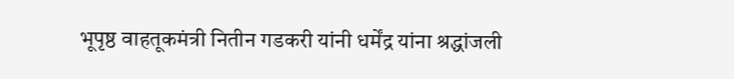भूपृष्ठ वाहतूकमंत्री नितीन गडकरी यांनी धर्मेंद्र यांना श्रद्धांजली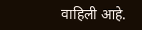वाहिली आहे.